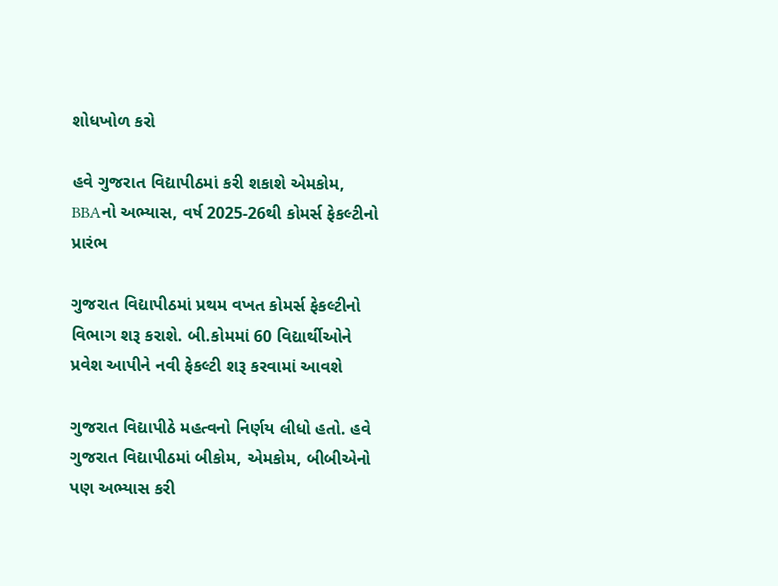શોધખોળ કરો

હવે ગુજરાત વિદ્યાપીઠમાં કરી શકાશે એમકોમ, BBAનો અભ્યાસ, વર્ષ 2025-26થી કોમર્સ ફેકલ્ટીનો પ્રારંભ

ગુજરાત વિદ્યાપીઠમાં પ્રથમ વખત કોમર્સ ફેકલ્ટીનો વિભાગ શરૂ કરાશે. બી.કોમમાં 60 વિદ્યાર્થીઓને પ્રવેશ આપીને નવી ફેકલ્ટી શરૂ કરવામાં આવશે

ગુજરાત વિદ્યાપીઠે મહત્વનો નિર્ણય લીધો હતો. હવે ગુજરાત વિદ્યાપીઠમાં બીકોમ, એમકોમ, બીબીએનો પણ અભ્યાસ કરી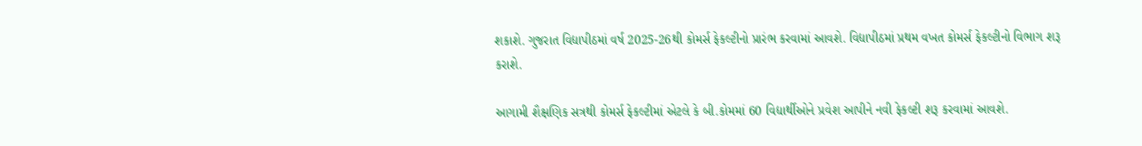શકાશે. ગુજરાત વિદ્યાપીઠમાં વર્ષ 2025-26થી કોમર્સ ફેકલ્ટીનો પ્રારંભ કરવામાં આવશે. વિદ્યાપીઠમાં પ્રથમ વખત કોમર્સ ફેકલ્ટીનો વિભાગ શરૂ કરાશે.

આગામી શૈક્ષણિક સત્રથી કોમર્સ ફેકલ્ટીમાં એટલે કે બી.કોમમાં 60 વિદ્યાર્થીઓને પ્રવેશ આપીને નવી ફેકલ્ટી શરૂ કરવામાં આવશે.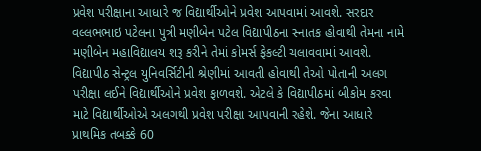પ્રવેશ પરીક્ષાના આધારે જ વિદ્યાર્થીઓને પ્રવેશ આપવામાં આવશે. સરદાર વલ્લભભાઇ પટેલના પુત્રી મણીબેન પટેલ વિદ્યાપીઠના સ્નાતક હોવાથી તેમના નામે મણીબેન મહાવિદ્યાલય શરૂ કરીને તેમાં કોમર્સ ફેકલ્ટી ચલાવવામાં આવશે. વિદ્યાપીઠ સેન્ટ્રલ યુનિવર્સિટીની શ્રેણીમાં આવતી હોવાથી તેઓ પોતાની અલગ પરીક્ષા લઈને વિદ્યાર્થીઓને પ્રવેશ ફાળવશે. એટલે કે વિદ્યાપીઠમાં બીકોમ કરવા માટે વિદ્યાર્થીઓએ અલગથી પ્રવેશ પરીક્ષા આપવાની રહેશે. જેના આધારે પ્રાથમિક તબક્કે 60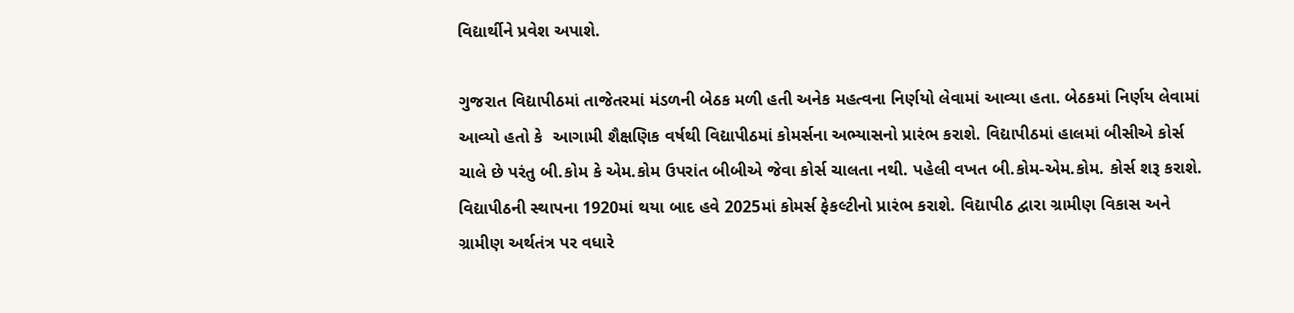વિદ્યાર્થીને પ્રવેશ અપાશે.

ગુજરાત વિદ્યાપીઠમાં તાજેતરમાં મંડળની બેઠક મળી હતી અનેક મહત્વના નિર્ણયો લેવામાં આવ્યા હતા. બેઠકમાં નિર્ણય લેવામાં આવ્યો હતો કે  આગામી શૈક્ષણિક વર્ષથી વિદ્યાપીઠમાં કોમર્સના અભ્યાસનો પ્રારંભ કરાશે. વિદ્યાપીઠમાં હાલમાં બીસીએ કોર્સ ચાલે છે પરંતુ બી.કોમ કે એમ.કોમ ઉપરાંત બીબીએ જેવા કોર્સ ચાલતા નથી. પહેલી વખત બી.કોમ-એમ.કોમ. કોર્સ શરૂ કરાશે. વિદ્યાપીઠની સ્થાપના 1920માં થયા બાદ હવે 2025માં કોમર્સ ફેકલ્ટીનો પ્રારંભ કરાશે. વિદ્યાપીઠ દ્વારા ગ્રામીણ વિકાસ અને ગ્રામીણ અર્થતંત્ર પર વધારે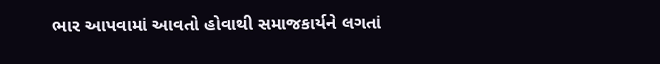ભાર આપવામાં આવતો હોવાથી સમાજકાર્યને લગતાં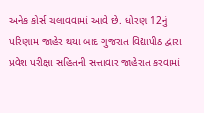અનેક કોર્સ ચલાવવામાં આવે છે. ધોરણ 12નું પરિણામ જાહેર થયા બાદ ગુજરાત વિદ્યાપીઠ દ્વારા પ્રવેશ પરીક્ષા સહિતની સત્તાવાર જાહેરાત કરવામાં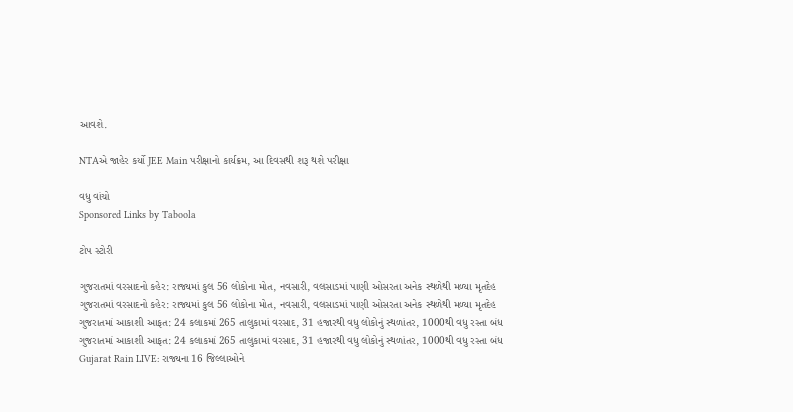આવશે.

NTAએ જાહેર કર્યો JEE Main પરીક્ષાનો કાર્યક્રમ, આ દિવસથી શરૂ થશે પરીક્ષા

વધુ વાંચો
Sponsored Links by Taboola

ટોપ સ્ટોરી

ગુજરાતમાં વરસાદનો કહેર: રાજ્યમાં કુલ 56 લોકોના મોત, નવસારી, વલસાડમાં પાણી ઓસરતા અનેક સ્થળેથી મળ્યા મૃતદેહ
ગુજરાતમાં વરસાદનો કહેર: રાજ્યમાં કુલ 56 લોકોના મોત, નવસારી, વલસાડમાં પાણી ઓસરતા અનેક સ્થળેથી મળ્યા મૃતદેહ
ગુજરાતમાં આકાશી આફત: 24 કલાકમાં 265 તાલુકામાં વરસાદ, 31 હજારથી વધુ લોકોનું સ્થળાંતર, 1000થી વધુ રસ્તા બંધ
ગુજરાતમાં આકાશી આફત: 24 કલાકમાં 265 તાલુકામાં વરસાદ, 31 હજારથી વધુ લોકોનું સ્થળાંતર, 1000થી વધુ રસ્તા બંધ
Gujarat Rain LIVE: રાજ્યના 16 જિલ્લાઓને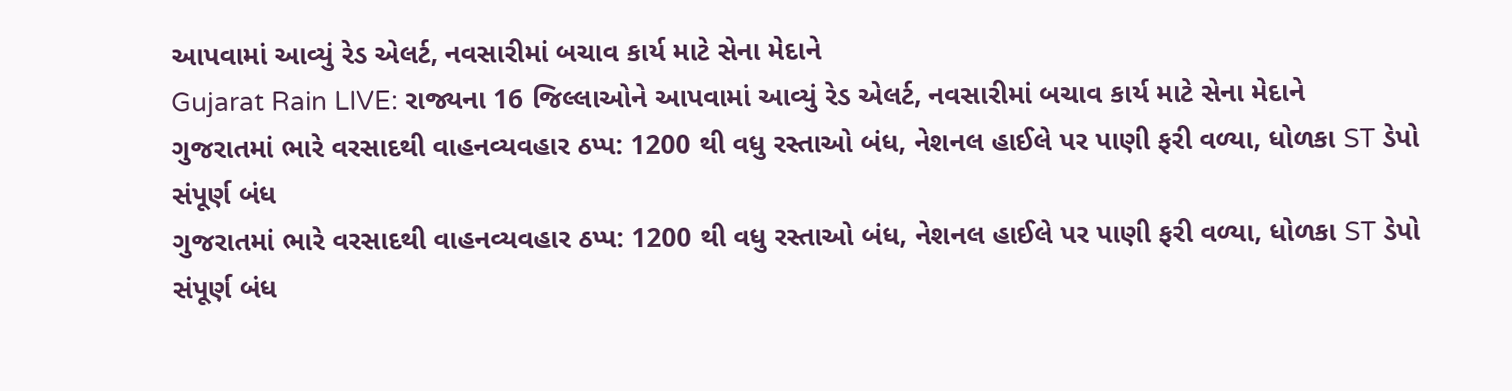આપવામાં આવ્યું રેડ એલર્ટ, નવસારીમાં બચાવ કાર્ય માટે સેના મેદાને
Gujarat Rain LIVE: રાજ્યના 16 જિલ્લાઓને આપવામાં આવ્યું રેડ એલર્ટ, નવસારીમાં બચાવ કાર્ય માટે સેના મેદાને
ગુજરાતમાં ભારે વરસાદથી વાહનવ્યવહાર ઠપ્પ: 1200 થી વધુ રસ્તાઓ બંધ, નેશનલ હાઈલે પર પાણી ફરી વળ્યા, ધોળકા ST ડેપો સંપૂર્ણ બંધ
ગુજરાતમાં ભારે વરસાદથી વાહનવ્યવહાર ઠપ્પ: 1200 થી વધુ રસ્તાઓ બંધ, નેશનલ હાઈલે પર પાણી ફરી વળ્યા, ધોળકા ST ડેપો સંપૂર્ણ બંધ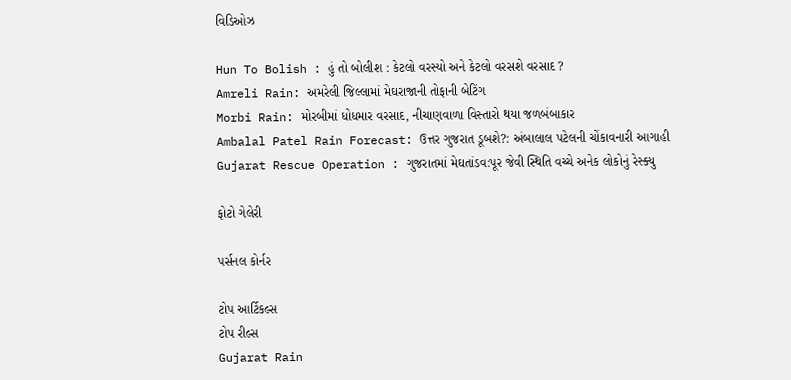વિડિઓઝ

Hun To Bolish : હું તો બોલીશ : કેટલો વરસ્યો અને કેટલો વરસશે વરસાદ ?
Amreli Rain: અમરેલી જિલ્લામાં મેઘરાજાની તોફાની બેટિંગ
Morbi Rain: મોરબીમાં ધોધમાર વરસાદ, નીચાણવાળા વિસ્તારો થયા જળબંબાકાર
Ambalal Patel Rain Forecast: ઉત્તર ગુજરાત ડૂબશે?: અંબાલાલ પટેલની ચોંકાવનારી આગાહી
Gujarat Rescue Operation : ગુજરાતમાં મેઘતાંડવ:પૂર જેવી સ્થિતિ વચ્ચે અનેક લોકોનું રેસ્ક્યુ

ફોટો ગેલેરી

પર્સનલ કોર્નર

ટોપ આર્ટિકલ્સ
ટોપ રીલ્સ
Gujarat Rain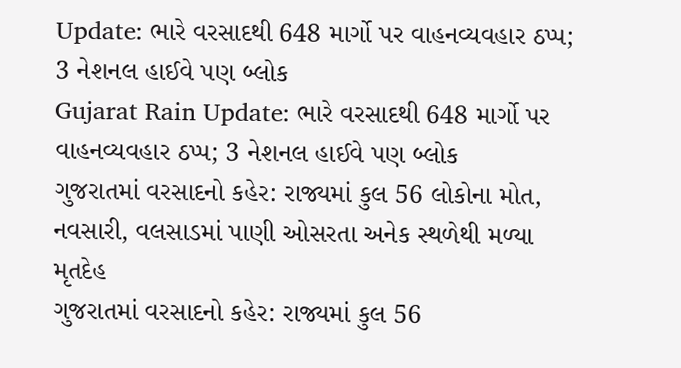Update: ભારે વરસાદથી 648 માર્ગો પર વાહનવ્યવહાર ઠપ્પ; 3 નેશનલ હાઈવે પણ બ્લોક
Gujarat Rain Update: ભારે વરસાદથી 648 માર્ગો પર વાહનવ્યવહાર ઠપ્પ; 3 નેશનલ હાઈવે પણ બ્લોક
ગુજરાતમાં વરસાદનો કહેર: રાજ્યમાં કુલ 56 લોકોના મોત, નવસારી, વલસાડમાં પાણી ઓસરતા અનેક સ્થળેથી મળ્યા મૃતદેહ
ગુજરાતમાં વરસાદનો કહેર: રાજ્યમાં કુલ 56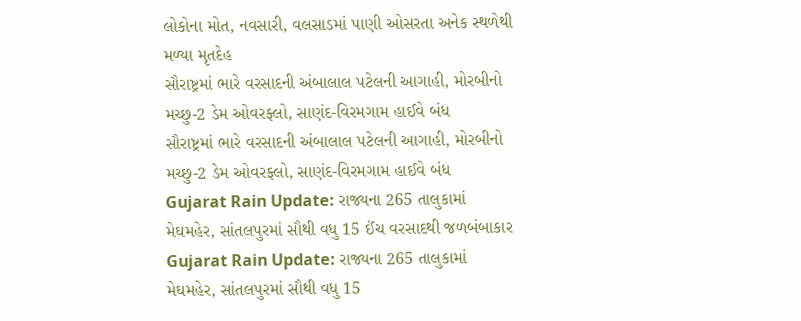લોકોના મોત, નવસારી, વલસાડમાં પાણી ઓસરતા અનેક સ્થળેથી મળ્યા મૃતદેહ
સૌરાષ્ટ્રમાં ભારે વરસાદની અંબાલાલ પટેલની આગાહી, મોરબીનો મચ્છુ-2 ડેમ ઓવરફ્લો, સાણંદ-વિરમગામ હાઈવે બંધ
સૌરાષ્ટ્રમાં ભારે વરસાદની અંબાલાલ પટેલની આગાહી, મોરબીનો મચ્છુ-2 ડેમ ઓવરફ્લો, સાણંદ-વિરમગામ હાઈવે બંધ
Gujarat Rain Update: રાજ્યના 265 તાલુકામાં મેઘમહેર, સાંતલપુરમાં સૌથી વધુ 15 ઈંચ વરસાદથી જળબંબાકાર
Gujarat Rain Update: રાજ્યના 265 તાલુકામાં મેઘમહેર, સાંતલપુરમાં સૌથી વધુ 15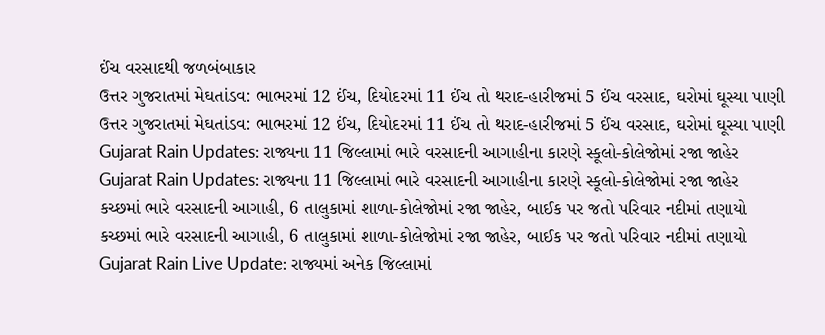ઈંચ વરસાદથી જળબંબાકાર
ઉત્તર ગુજરાતમાં મેઘતાંડવ: ભાભરમાં 12 ઈંચ, દિયોદરમાં 11 ઈંચ તો થરાદ-હારીજમાં 5 ઈંચ વરસાદ, ઘરોમાં ઘૂસ્યા પાણી
ઉત્તર ગુજરાતમાં મેઘતાંડવ: ભાભરમાં 12 ઈંચ, દિયોદરમાં 11 ઈંચ તો થરાદ-હારીજમાં 5 ઈંચ વરસાદ, ઘરોમાં ઘૂસ્યા પાણી
Gujarat Rain Updates: રાજ્યના 11 જિલ્લામાં ભારે વરસાદની આગાહીના કારણે સ્કૂલો-કોલેજોમાં રજા જાહેર
Gujarat Rain Updates: રાજ્યના 11 જિલ્લામાં ભારે વરસાદની આગાહીના કારણે સ્કૂલો-કોલેજોમાં રજા જાહેર
કચ્છમાં ભારે વરસાદની આગાહી, 6 તાલુકામાં શાળા-કોલેજોમાં રજા જાહેર, બાઈક પર જતો પરિવાર નદીમાં તણાયો
કચ્છમાં ભારે વરસાદની આગાહી, 6 તાલુકામાં શાળા-કોલેજોમાં રજા જાહેર, બાઈક પર જતો પરિવાર નદીમાં તણાયો
Gujarat Rain Live Update: રાજ્યમાં અનેક જિલ્લામાં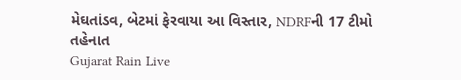મેઘતાંડવ, બેટમાં ફેરવાયા આ વિસ્તાર, NDRFની 17 ટીમો તહેનાત
Gujarat Rain Live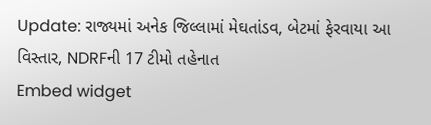Update: રાજ્યમાં અનેક જિલ્લામાં મેઘતાંડવ, બેટમાં ફેરવાયા આ વિસ્તાર, NDRFની 17 ટીમો તહેનાત
Embed widget